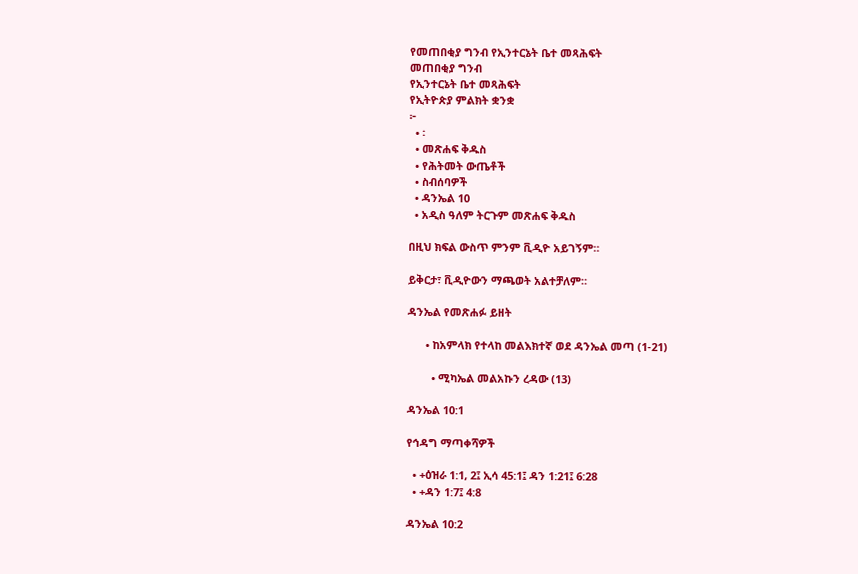የመጠበቂያ ግንብ የኢንተርኔት ቤተ መጻሕፍት
መጠበቂያ ግንብ
የኢንተርኔት ቤተ መጻሕፍት
የኢትዮጵያ ምልክት ቋንቋ
፦
  • ፡
  • መጽሐፍ ቅዱስ
  • የሕትመት ውጤቶች
  • ስብሰባዎች
  • ዳንኤል 10
  • አዲስ ዓለም ትርጉም መጽሐፍ ቅዱስ

በዚህ ክፍል ውስጥ ምንም ቪዲዮ አይገኝም።

ይቅርታ፣ ቪዲዮውን ማጫወት አልተቻለም።

ዳንኤል የመጽሐፉ ይዘት

      • ከአምላክ የተላከ መልእክተኛ ወደ ዳንኤል መጣ (1-21)

        • ሚካኤል መልአኩን ረዳው (13)

ዳንኤል 10:1

የኅዳግ ማጣቀሻዎች

  • +ዕዝራ 1:1, 2፤ ኢሳ 45:1፤ ዳን 1:21፤ 6:28
  • +ዳን 1:7፤ 4:8

ዳንኤል 10:2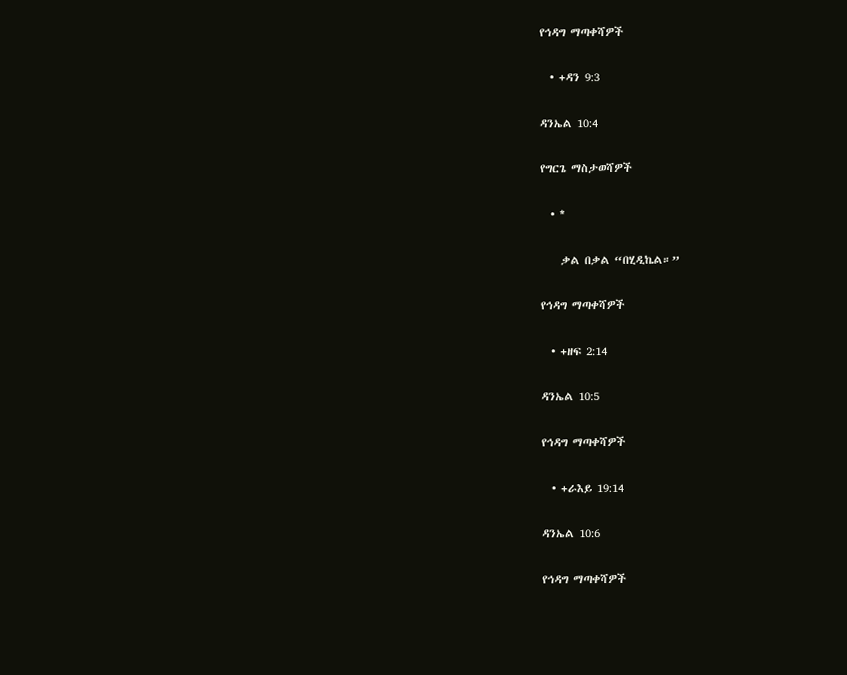የኅዳግ ማጣቀሻዎች

  • +ዳን 9:3

ዳንኤል 10:4

የግርጌ ማስታወሻዎች

  • *

    ቃል በቃል “በሂዲኬል።”

የኅዳግ ማጣቀሻዎች

  • +ዘፍ 2:14

ዳንኤል 10:5

የኅዳግ ማጣቀሻዎች

  • +ራእይ 19:14

ዳንኤል 10:6

የኅዳግ ማጣቀሻዎች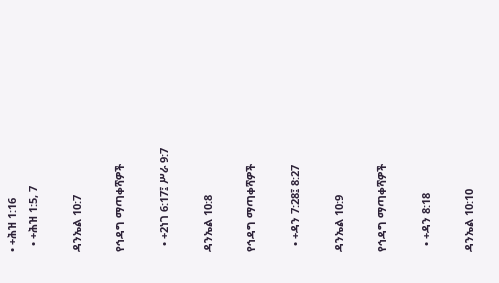• +ሕዝ 1:16
  • +ሕዝ 1:5, 7

ዳንኤል 10:7

የኅዳግ ማጣቀሻዎች

  • +2ነገ 6:17፤ ሥራ 9:7

ዳንኤል 10:8

የኅዳግ ማጣቀሻዎች

  • +ዳን 7:28፤ 8:27

ዳንኤል 10:9

የኅዳግ ማጣቀሻዎች

  • +ዳን 8:18

ዳንኤል 10:10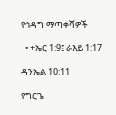የኅዳግ ማጣቀሻዎች

  • +ኤር 1:9፤ ራእይ 1:17

ዳንኤል 10:11

የግርጌ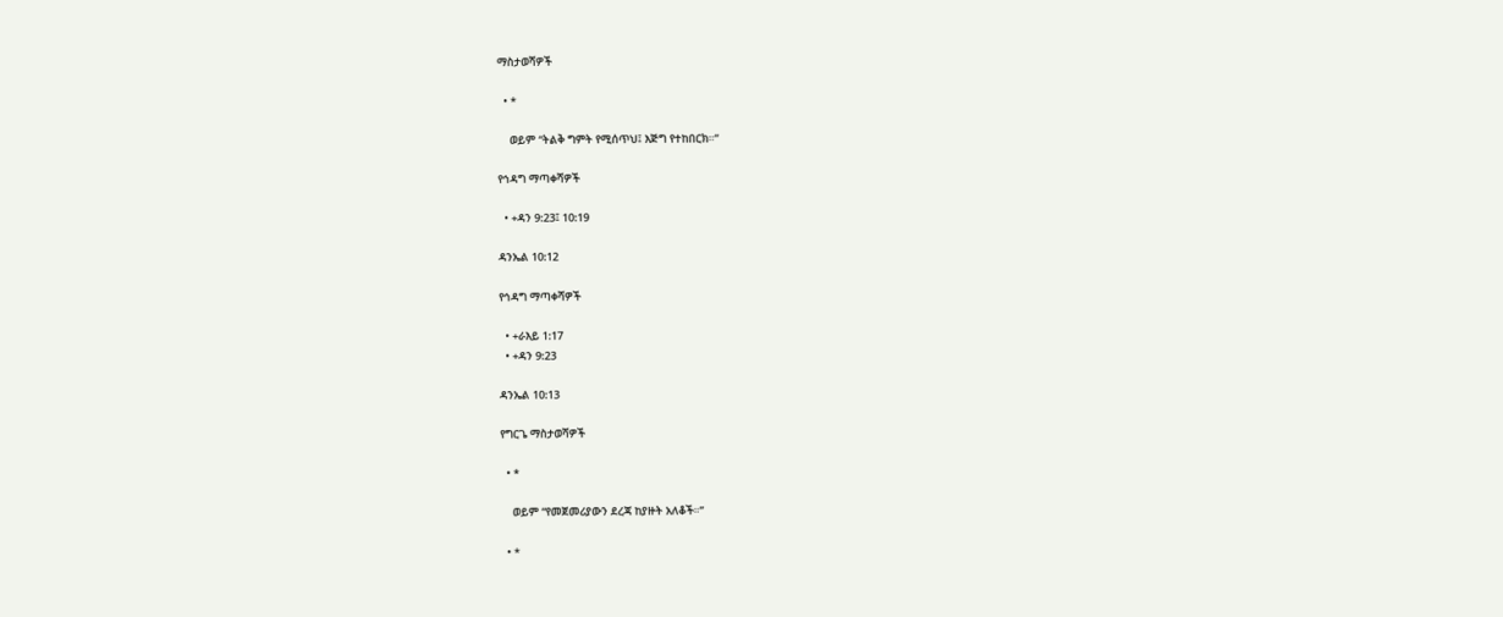ማስታወሻዎች

  • *

    ወይም “ትልቅ ግምት የሚሰጥህ፤ እጅግ የተከበርክ።”

የኅዳግ ማጣቀሻዎች

  • +ዳን 9:23፤ 10:19

ዳንኤል 10:12

የኅዳግ ማጣቀሻዎች

  • +ራእይ 1:17
  • +ዳን 9:23

ዳንኤል 10:13

የግርጌ ማስታወሻዎች

  • *

    ወይም “የመጀመሪያውን ደረጃ ከያዙት አለቆች።”

  • *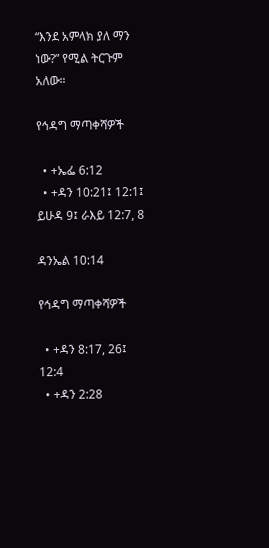“እንደ አምላክ ያለ ማን ነው?” የሚል ትርጉም አለው።

የኅዳግ ማጣቀሻዎች

  • +ኤፌ 6:12
  • +ዳን 10:21፤ 12:1፤ ይሁዳ 9፤ ራእይ 12:7, 8

ዳንኤል 10:14

የኅዳግ ማጣቀሻዎች

  • +ዳን 8:17, 26፤ 12:4
  • +ዳን 2:28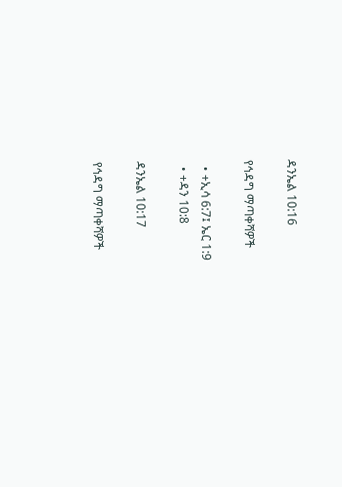ዳንኤል 10:16

የኅዳግ ማጣቀሻዎች

  • +ኢሳ 6:7፤ ኤር 1:9
  • +ዳን 10:8

ዳንኤል 10:17

የኅዳግ ማጣቀሻዎች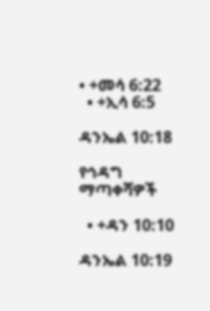• +መሳ 6:22
  • +ኢሳ 6:5

ዳንኤል 10:18

የኅዳግ ማጣቀሻዎች

  • +ዳን 10:10

ዳንኤል 10:19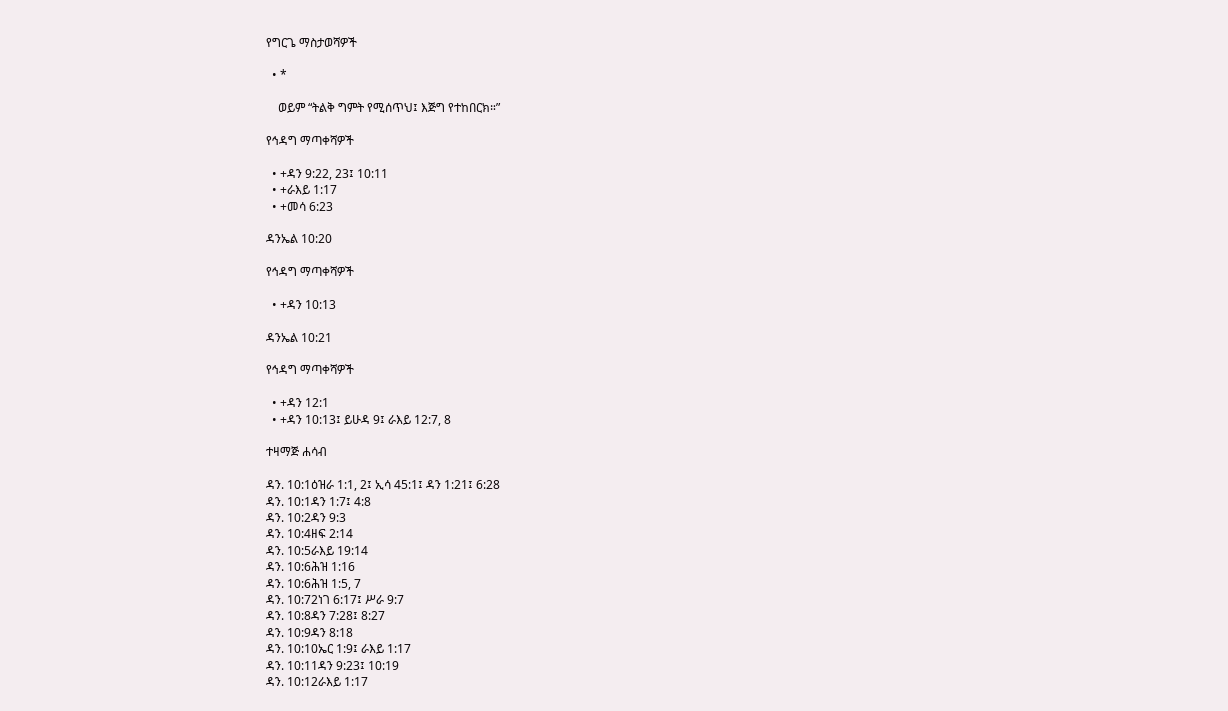የግርጌ ማስታወሻዎች

  • *

    ወይም “ትልቅ ግምት የሚሰጥህ፤ እጅግ የተከበርክ።”

የኅዳግ ማጣቀሻዎች

  • +ዳን 9:22, 23፤ 10:11
  • +ራእይ 1:17
  • +መሳ 6:23

ዳንኤል 10:20

የኅዳግ ማጣቀሻዎች

  • +ዳን 10:13

ዳንኤል 10:21

የኅዳግ ማጣቀሻዎች

  • +ዳን 12:1
  • +ዳን 10:13፤ ይሁዳ 9፤ ራእይ 12:7, 8

ተዛማጅ ሐሳብ

ዳን. 10:1ዕዝራ 1:1, 2፤ ኢሳ 45:1፤ ዳን 1:21፤ 6:28
ዳን. 10:1ዳን 1:7፤ 4:8
ዳን. 10:2ዳን 9:3
ዳን. 10:4ዘፍ 2:14
ዳን. 10:5ራእይ 19:14
ዳን. 10:6ሕዝ 1:16
ዳን. 10:6ሕዝ 1:5, 7
ዳን. 10:72ነገ 6:17፤ ሥራ 9:7
ዳን. 10:8ዳን 7:28፤ 8:27
ዳን. 10:9ዳን 8:18
ዳን. 10:10ኤር 1:9፤ ራእይ 1:17
ዳን. 10:11ዳን 9:23፤ 10:19
ዳን. 10:12ራእይ 1:17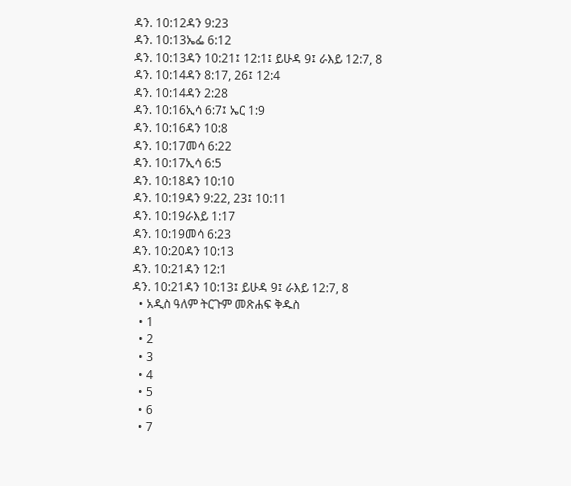ዳን. 10:12ዳን 9:23
ዳን. 10:13ኤፌ 6:12
ዳን. 10:13ዳን 10:21፤ 12:1፤ ይሁዳ 9፤ ራእይ 12:7, 8
ዳን. 10:14ዳን 8:17, 26፤ 12:4
ዳን. 10:14ዳን 2:28
ዳን. 10:16ኢሳ 6:7፤ ኤር 1:9
ዳን. 10:16ዳን 10:8
ዳን. 10:17መሳ 6:22
ዳን. 10:17ኢሳ 6:5
ዳን. 10:18ዳን 10:10
ዳን. 10:19ዳን 9:22, 23፤ 10:11
ዳን. 10:19ራእይ 1:17
ዳን. 10:19መሳ 6:23
ዳን. 10:20ዳን 10:13
ዳን. 10:21ዳን 12:1
ዳን. 10:21ዳን 10:13፤ ይሁዳ 9፤ ራእይ 12:7, 8
  • አዲስ ዓለም ትርጉም መጽሐፍ ቅዱስ
  • 1
  • 2
  • 3
  • 4
  • 5
  • 6
  • 7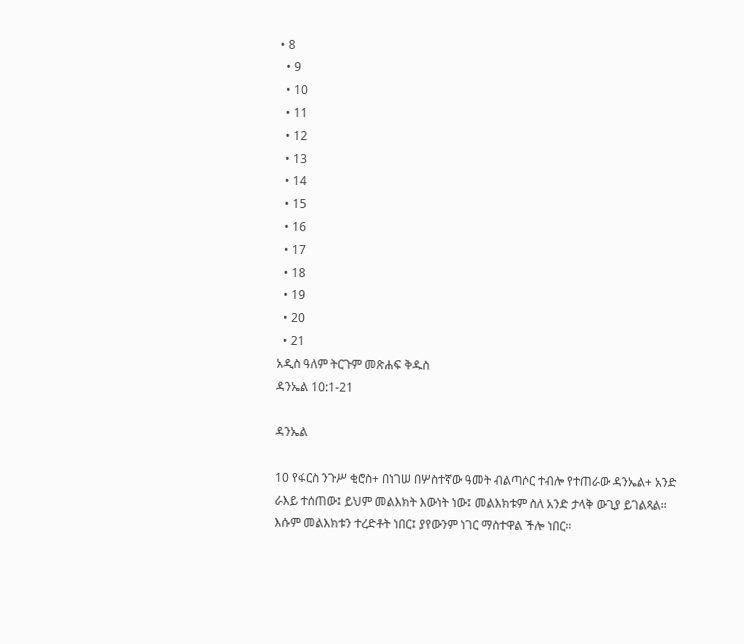• 8
  • 9
  • 10
  • 11
  • 12
  • 13
  • 14
  • 15
  • 16
  • 17
  • 18
  • 19
  • 20
  • 21
አዲስ ዓለም ትርጉም መጽሐፍ ቅዱስ
ዳንኤል 10:1-21

ዳንኤል

10 የፋርስ ንጉሥ ቂሮስ+ በነገሠ በሦስተኛው ዓመት ብልጣሶር ተብሎ የተጠራው ዳንኤል+ አንድ ራእይ ተሰጠው፤ ይህም መልእክት እውነት ነው፤ መልእክቱም ስለ አንድ ታላቅ ውጊያ ይገልጻል። እሱም መልእክቱን ተረድቶት ነበር፤ ያየውንም ነገር ማስተዋል ችሎ ነበር።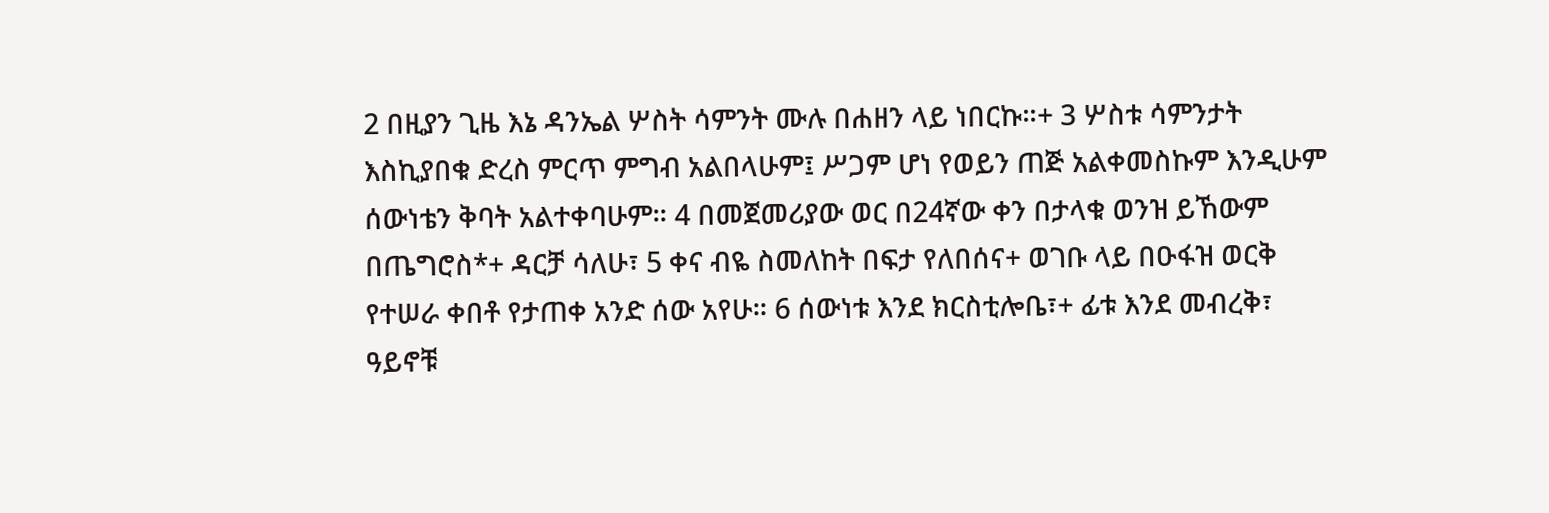2 በዚያን ጊዜ እኔ ዳንኤል ሦስት ሳምንት ሙሉ በሐዘን ላይ ነበርኩ።+ 3 ሦስቱ ሳምንታት እስኪያበቁ ድረስ ምርጥ ምግብ አልበላሁም፤ ሥጋም ሆነ የወይን ጠጅ አልቀመስኩም እንዲሁም ሰውነቴን ቅባት አልተቀባሁም። 4 በመጀመሪያው ወር በ24ኛው ቀን በታላቁ ወንዝ ይኸውም በጤግሮስ*+ ዳርቻ ሳለሁ፣ 5 ቀና ብዬ ስመለከት በፍታ የለበሰና+ ወገቡ ላይ በዑፋዝ ወርቅ የተሠራ ቀበቶ የታጠቀ አንድ ሰው አየሁ። 6 ሰውነቱ እንደ ክርስቲሎቤ፣+ ፊቱ እንደ መብረቅ፣ ዓይኖቹ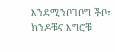እንደሚንቦገቦግ ችቦ፣ ክንዶቹና እግሮቹ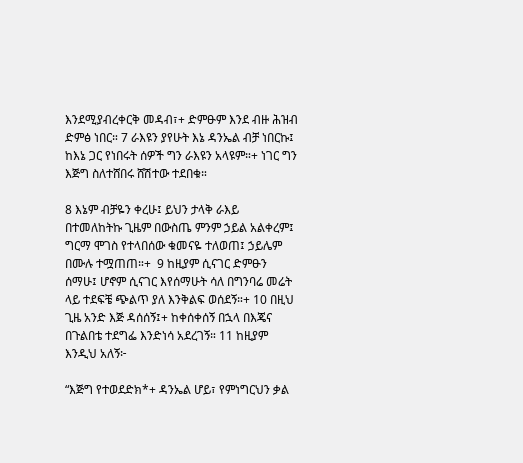እንደሚያብረቀርቅ መዳብ፣+ ድምፁም እንደ ብዙ ሕዝብ ድምፅ ነበር። 7 ራእዩን ያየሁት እኔ ዳንኤል ብቻ ነበርኩ፤ ከእኔ ጋር የነበሩት ሰዎች ግን ራእዩን አላዩም።+ ነገር ግን እጅግ ስለተሸበሩ ሸሽተው ተደበቁ።

8 እኔም ብቻዬን ቀረሁ፤ ይህን ታላቅ ራእይ በተመለከትኩ ጊዜም በውስጤ ምንም ኃይል አልቀረም፤ ግርማ ሞገስ የተላበሰው ቁመናዬ ተለወጠ፤ ኃይሌም በሙሉ ተሟጠጠ።+  9 ከዚያም ሲናገር ድምፁን ሰማሁ፤ ሆኖም ሲናገር እየሰማሁት ሳለ በግንባሬ መሬት ላይ ተደፍቼ ጭልጥ ያለ እንቅልፍ ወሰደኝ።+ 10 በዚህ ጊዜ አንድ እጅ ዳሰሰኝ፤+ ከቀሰቀሰኝ በኋላ በእጄና በጉልበቴ ተደግፌ እንድነሳ አደረገኝ። 11 ከዚያም እንዲህ አለኝ፦

“እጅግ የተወደድክ*+ ዳንኤል ሆይ፣ የምነግርህን ቃል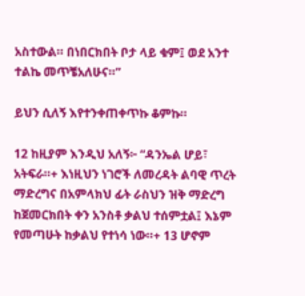አስተውል። በነበርክበት ቦታ ላይ ቁም፤ ወደ አንተ ተልኬ መጥቼአለሁና።”

ይህን ሲለኝ እየተንቀጠቀጥኩ ቆምኩ።

12 ከዚያም እንዲህ አለኝ፦ “ዳንኤል ሆይ፣ አትፍራ።+ እነዚህን ነገሮች ለመረዳት ልባዊ ጥረት ማድረግና በአምላክህ ፊት ራስህን ዝቅ ማድረግ ከጀመርክበት ቀን አንስቶ ቃልህ ተሰምቷል፤ እኔም የመጣሁት ከቃልህ የተነሳ ነው።+ 13 ሆኖም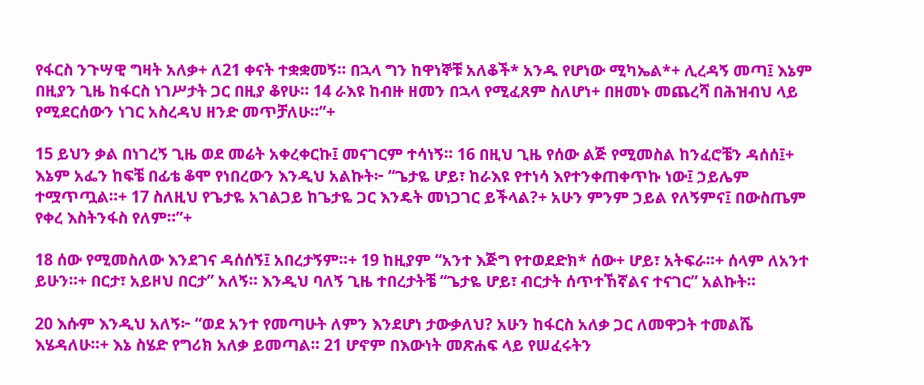የፋርስ ንጉሣዊ ግዛት አለቃ+ ለ21 ቀናት ተቋቋመኝ። በኋላ ግን ከዋነኞቹ አለቆች* አንዱ የሆነው ሚካኤል*+ ሊረዳኝ መጣ፤ እኔም በዚያን ጊዜ ከፋርስ ነገሥታት ጋር በዚያ ቆየሁ። 14 ራእዩ ከብዙ ዘመን በኋላ የሚፈጸም ስለሆነ+ በዘመኑ መጨረሻ በሕዝብህ ላይ የሚደርሰውን ነገር አስረዳህ ዘንድ መጥቻለሁ።”+

15 ይህን ቃል በነገረኝ ጊዜ ወደ መሬት አቀረቀርኩ፤ መናገርም ተሳነኝ። 16 በዚህ ጊዜ የሰው ልጅ የሚመስል ከንፈሮቼን ዳሰሰ፤+ እኔም አፌን ከፍቼ በፊቴ ቆሞ የነበረውን እንዲህ አልኩት፦ “ጌታዬ ሆይ፣ ከራእዩ የተነሳ እየተንቀጠቀጥኩ ነው፤ ኃይሌም ተሟጥጧል።+ 17 ስለዚህ የጌታዬ አገልጋይ ከጌታዬ ጋር እንዴት መነጋገር ይችላል?+ አሁን ምንም ኃይል የለኝምና፤ በውስጤም የቀረ እስትንፋስ የለም።”+

18 ሰው የሚመስለው እንደገና ዳሰሰኝ፤ አበረታኝም።+ 19 ከዚያም “አንተ እጅግ የተወደድክ* ሰው+ ሆይ፣ አትፍራ።+ ሰላም ለአንተ ይሁን።+ በርታ፣ አይዞህ በርታ” አለኝ። እንዲህ ባለኝ ጊዜ ተበረታትቼ “ጌታዬ ሆይ፣ ብርታት ሰጥተኸኛልና ተናገር” አልኩት።

20 እሱም እንዲህ አለኝ፦ “ወደ አንተ የመጣሁት ለምን እንደሆነ ታውቃለህ? አሁን ከፋርስ አለቃ ጋር ለመዋጋት ተመልሼ እሄዳለሁ።+ እኔ ስሄድ የግሪክ አለቃ ይመጣል። 21 ሆኖም በእውነት መጽሐፍ ላይ የሠፈሩትን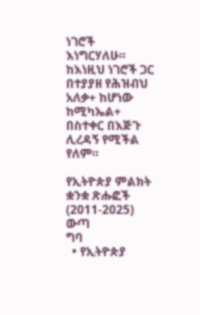ነገሮች እነግርሃለሁ። ከእነዚህ ነገሮች ጋር በተያያዘ የሕዝብህ አለቃ+ ከሆነው ከሚካኤል+ በስተቀር በእጅጉ ሊረዳኝ የሚችል የለም።

የኢትዮጵያ ምልክት ቋንቋ ጽሑፎች (2011-2025)
ውጣ
ግባ
  • የኢትዮጵያ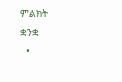ምልክት ቋንቋ
  •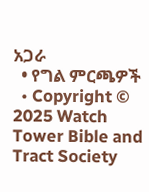አጋራ
  • የግል ምርጫዎች
  • Copyright © 2025 Watch Tower Bible and Tract Society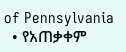of Pennsylvania
  • የአጠቃቀም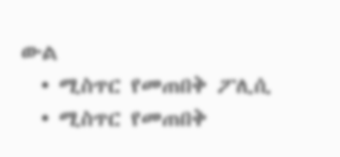ውል
  • ሚስጥር የመጠበቅ ፖሊሲ
  • ሚስጥር የመጠበቅ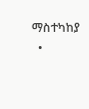ማስተካከያ
  •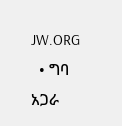JW.ORG
  • ግባ
አጋራ